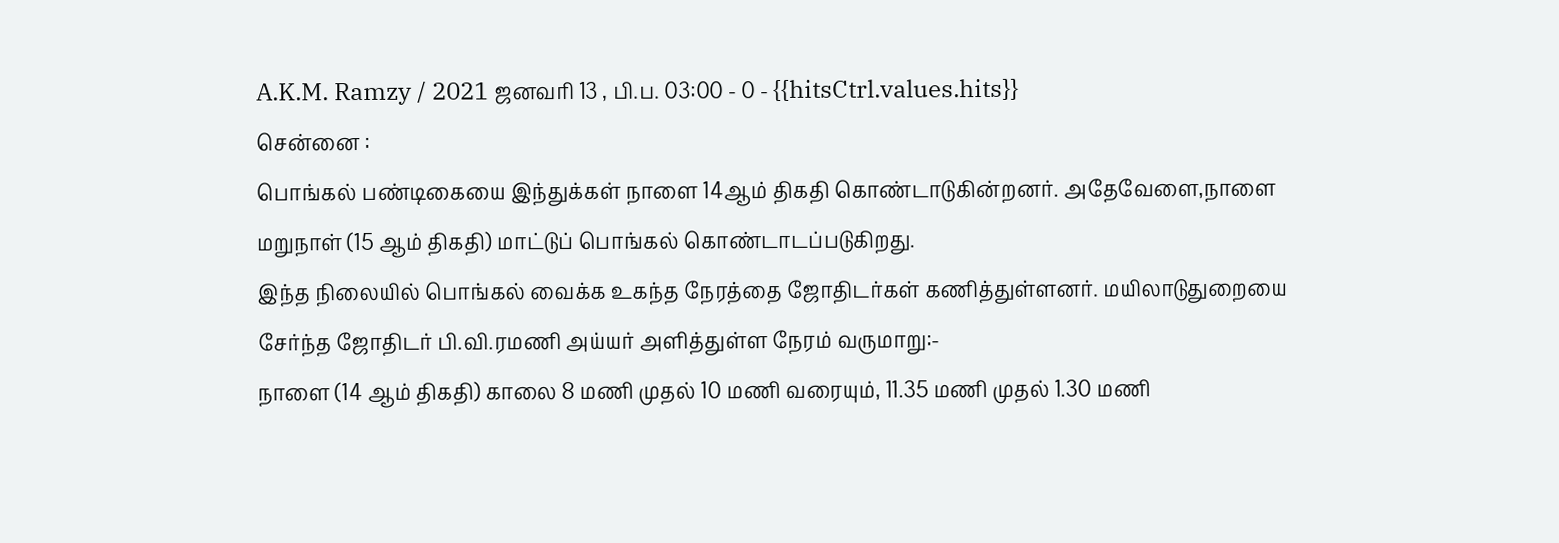A.K.M. Ramzy / 2021 ஜனவரி 13 , பி.ப. 03:00 - 0 - {{hitsCtrl.values.hits}}
சென்னை :
பொங்கல் பண்டிகையை இந்துக்கள் நாளை 14ஆம் திகதி கொண்டாடுகின்றனர். அதேவேளை,நாளை மறுநாள் (15 ஆம் திகதி) மாட்டுப் பொங்கல் கொண்டாடப்படுகிறது.
இந்த நிலையில் பொங்கல் வைக்க உகந்த நேரத்தை ஜோதிடர்கள் கணித்துள்ளனர். மயிலாடுதுறையை சேர்ந்த ஜோதிடர் பி.வி.ரமணி அய்யர் அளித்துள்ள நேரம் வருமாறு:-
நாளை (14 ஆம் திகதி) காலை 8 மணி முதல் 10 மணி வரையும், 11.35 மணி முதல் 1.30 மணி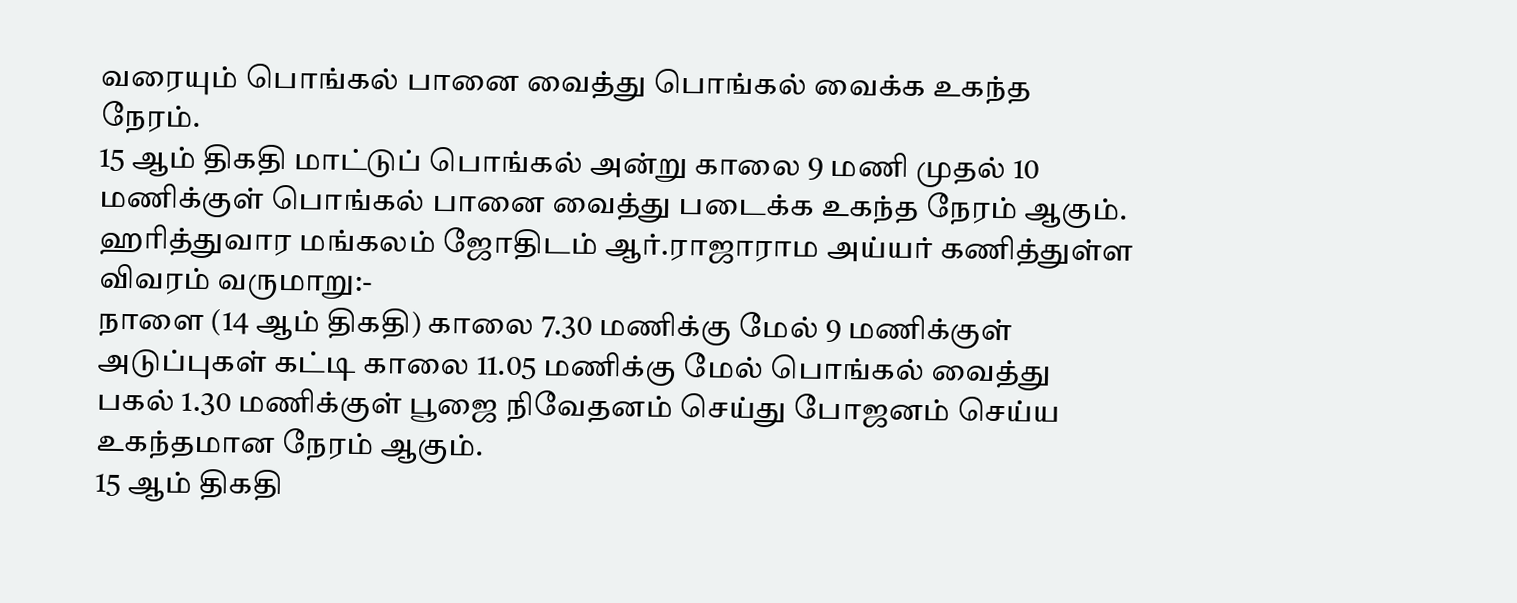வரையும் பொங்கல் பானை வைத்து பொங்கல் வைக்க உகந்த நேரம்.
15 ஆம் திகதி மாட்டுப் பொங்கல் அன்று காலை 9 மணி முதல் 10 மணிக்குள் பொங்கல் பானை வைத்து படைக்க உகந்த நேரம் ஆகும்.
ஹரித்துவார மங்கலம் ஜோதிடம் ஆர்.ராஜாராம அய்யர் கணித்துள்ள விவரம் வருமாறு:-
நாளை (14 ஆம் திகதி) காலை 7.30 மணிக்கு மேல் 9 மணிக்குள் அடுப்புகள் கட்டி காலை 11.05 மணிக்கு மேல் பொங்கல் வைத்து பகல் 1.30 மணிக்குள் பூஜை நிவேதனம் செய்து போஜனம் செய்ய உகந்தமான நேரம் ஆகும்.
15 ஆம் திகதி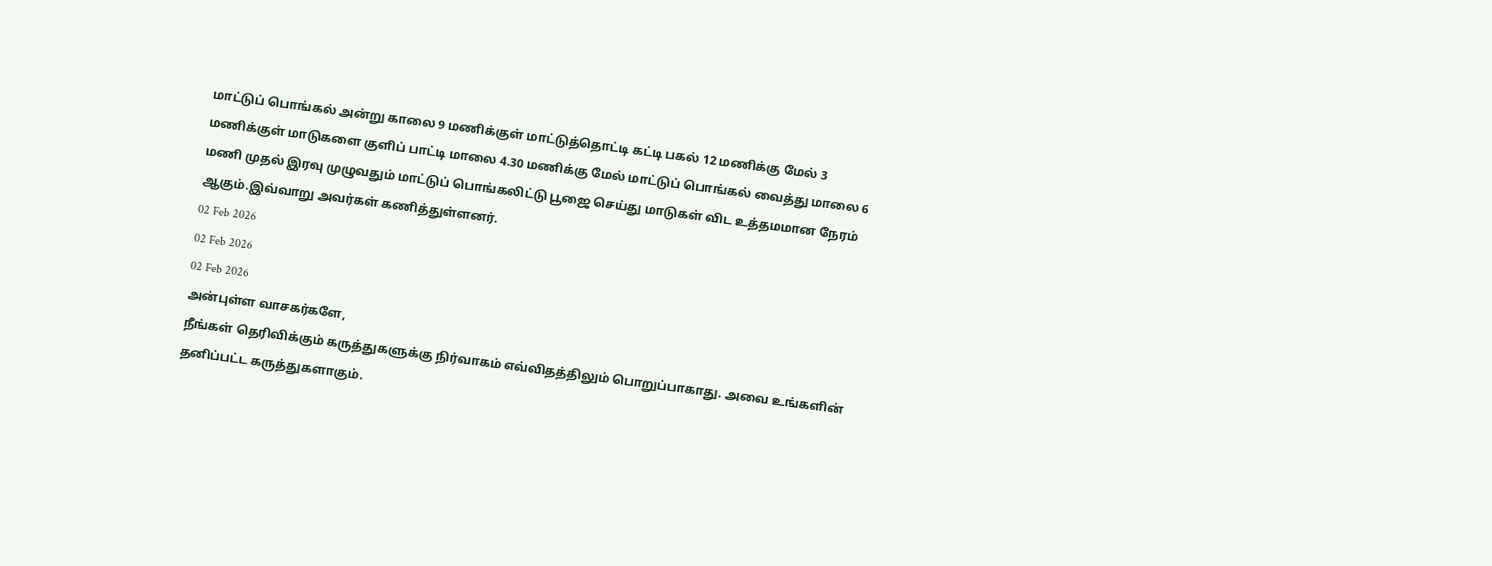மாட்டுப் பொங்கல் அன்று காலை 9 மணிக்குள் மாட்டுத்தொட்டி கட்டி பகல் 12 மணிக்கு மேல் 3 மணிக்குள் மாடுகளை குளிப் பாட்டி மாலை 4.30 மணிக்கு மேல் மாட்டுப் பொங்கல் வைத்து மாலை 6 மணி முதல் இரவு முழுவதும் மாட்டுப் பொங்கலிட்டு பூஜை செய்து மாடுகள் விட உத்தமமான நேரம் ஆகும்.இவ்வாறு அவர்கள் கணித்துள்ளனர்.
02 Feb 2026
02 Feb 2026
02 Feb 2026
அன்புள்ள வாசகர்களே,
நீங்கள் தெரிவிக்கும் கருத்துகளுக்கு நிர்வாகம் எவ்விதத்திலும் பொறுப்பாகாது. அவை உங்களின் தனிப்பட்ட கருத்துகளாகும்.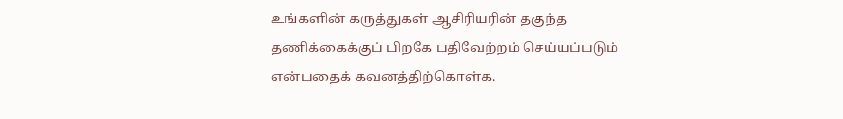உங்களின் கருத்துகள் ஆசிரியரின் தகுந்த தணிக்கைக்குப் பிறகே பதிவேற்றம் செய்யப்படும் என்பதைக் கவனத்திற்கொள்க.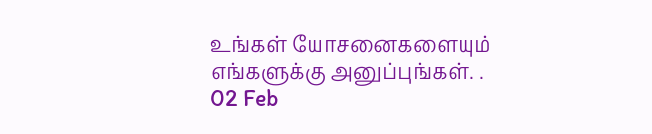உங்கள் யோசனைகளையும் எங்களுக்கு அனுப்புங்கள். .
02 Feb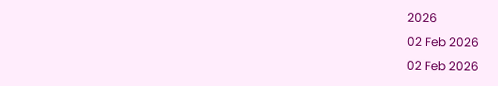2026
02 Feb 2026
02 Feb 2026